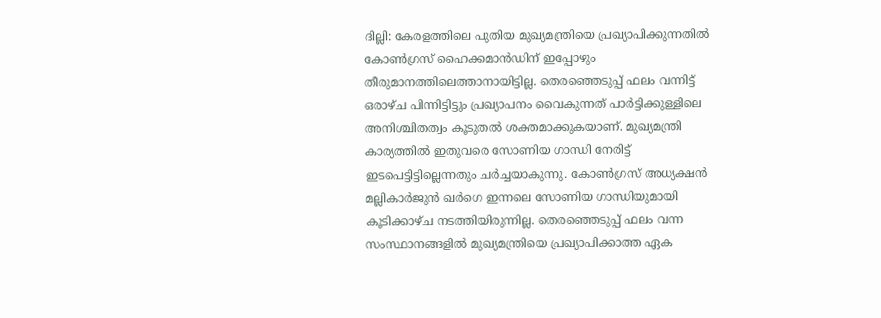ദില്ലി: കേരളത്തിലെ പുതിയ മുഖ്യമന്ത്രിയെ പ്രഖ്യാപിക്കുന്നതിൽ കോൺഗ്രസ് ഹൈക്കമാൻഡിന് ഇപ്പോഴും തീരുമാനത്തിലെത്താനായിട്ടില്ല. തെരഞ്ഞെടുപ്പ് ഫലം വന്നിട്ട് ഒരാഴ്ച പിന്നിട്ടിട്ടും പ്രഖ്യാപനം വൈകുന്നത് പാർട്ടിക്കുള്ളിലെ അനിശ്ചിതത്വം കൂടുതൽ ശക്തമാക്കുകയാണ്. മുഖ്യമന്ത്രി കാര്യത്തിൽ ഇതുവരെ സോണിയ ഗാന്ധി നേരിട്ട് ഇടപെട്ടിട്ടില്ലെന്നതും ചർച്ചയാകുന്നു. കോൺഗ്രസ് അധ്യക്ഷൻ മല്ലികാർജുൻ ഖർഗെ ഇന്നലെ സോണിയ ഗാന്ധിയുമായി കൂടിക്കാഴ്ച നടത്തിയിരുന്നില്ല. തെരഞ്ഞെടുപ്പ് ഫലം വന്ന സംസ്ഥാനങ്ങളിൽ മുഖ്യമന്ത്രിയെ പ്രഖ്യാപിക്കാത്ത ഏക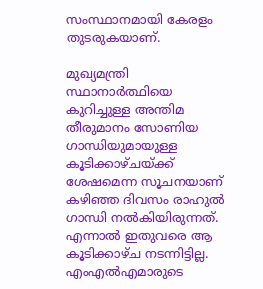സംസ്ഥാനമായി കേരളം തുടരുകയാണ്.

മുഖ്യമന്ത്രി സ്ഥാനാർത്ഥിയെ കുറിച്ചുള്ള അന്തിമ തീരുമാനം സോണിയ ഗാന്ധിയുമായുള്ള കൂടിക്കാഴ്ചയ്ക്ക് ശേഷമെന്ന സൂചനയാണ് കഴിഞ്ഞ ദിവസം രാഹുൽ ഗാന്ധി നൽകിയിരുന്നത്. എന്നാൽ ഇതുവരെ ആ കൂടിക്കാഴ്ച നടന്നിട്ടില്ല. എംഎൽഎമാരുടെ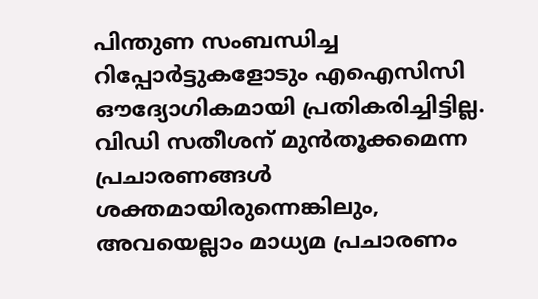പിന്തുണ സംബന്ധിച്ച റിപ്പോർട്ടുകളോടും എഐസിസി ഔദ്യോഗികമായി പ്രതികരിച്ചിട്ടില്ല. വിഡി സതീശന് മുൻതൂക്കമെന്ന പ്രചാരണങ്ങൾ ശക്തമായിരുന്നെങ്കിലും, അവയെല്ലാം മാധ്യമ പ്രചാരണം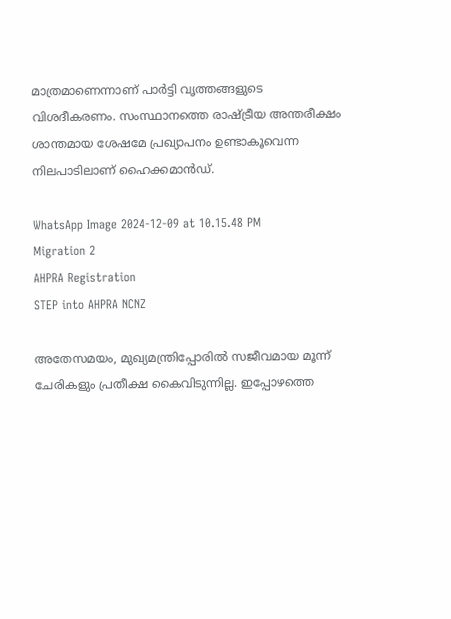മാത്രമാണെന്നാണ് പാർട്ടി വൃത്തങ്ങളുടെ വിശദീകരണം. സംസ്ഥാനത്തെ രാഷ്ട്രീയ അന്തരീക്ഷം ശാന്തമായ ശേഷമേ പ്രഖ്യാപനം ഉണ്ടാകൂവെന്ന നിലപാടിലാണ് ഹൈക്കമാൻഡ്.

WhatsApp Image 2024-12-09 at 10.15.48 PM
Migration 2
AHPRA Registration
STEP into AHPRA NCNZ

അതേസമയം, മുഖ്യമന്ത്രിപ്പോരിൽ സജീവമായ മൂന്ന് ചേരികളും പ്രതീക്ഷ കൈവിടുന്നില്ല. ഇപ്പോഴത്തെ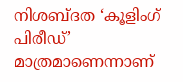നിശബ്ദത ‘കൂളിംഗ് പിരീഡ്’ മാത്രമാണെന്നാണ്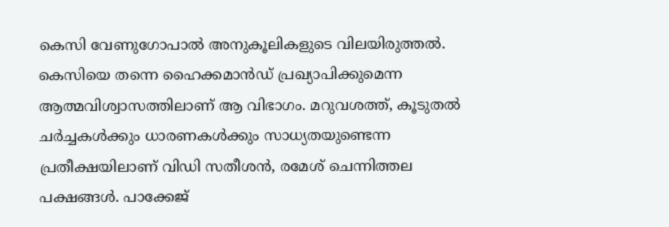കെസി വേണുഗോപാൽ അനുകൂലികളുടെ വിലയിരുത്തൽ. കെസിയെ തന്നെ ഹൈക്കമാൻഡ് പ്രഖ്യാപിക്കുമെന്ന ആത്മവിശ്വാസത്തിലാണ് ആ വിഭാഗം. മറുവശത്ത്, കൂടുതൽ ചർച്ചകൾക്കും ധാരണകൾക്കും സാധ്യതയുണ്ടെന്ന പ്രതീക്ഷയിലാണ് വിഡി സതീശൻ, രമേശ് ചെന്നിത്തല പക്ഷങ്ങൾ. പാക്കേജ്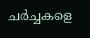ചർച്ചകളെ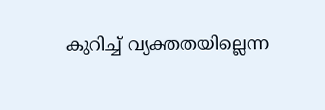കുറിച്ച് വ്യക്തതയില്ലെന്ന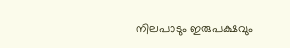നിലപാടും ഇരുപക്ഷവും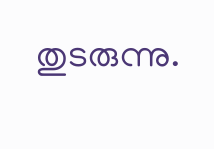തുടരുന്നു.